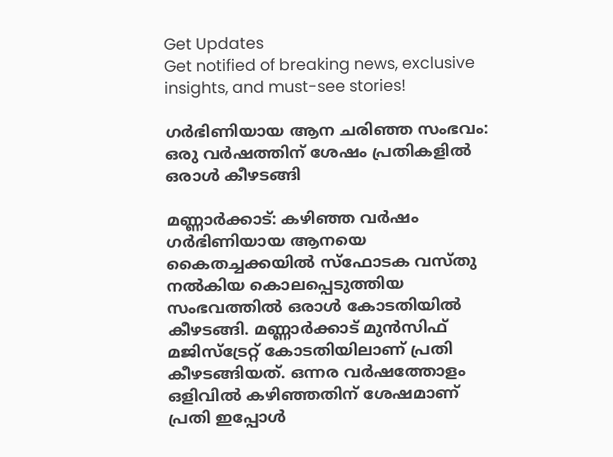Get Updates
Get notified of breaking news, exclusive insights, and must-see stories!

ഗര്‍ഭിണിയായ ആന ചരിഞ്ഞ സംഭവം: ഒരു വര്‍ഷത്തിന് ശേഷം പ്രതികളില്‍ ഒരാള്‍ കീഴടങ്ങി

മണ്ണാര്‍ക്കാട്: കഴിഞ്ഞ വര്‍ഷം ഗര്‍ഭിണിയായ ആനയെ കൈതച്ചക്കയില്‍ സ്‌ഫോടക വസ്തു നല്‍കിയ കൊലപ്പെടുത്തിയ സംഭവത്തില്‍ ഒരാള്‍ കോടതിയില്‍ കീഴടങ്ങി. മണ്ണാര്‍ക്കാട് മുന്‍സിഫ് മജിസ്‌ട്രേറ്റ് കോടതിയിലാണ് പ്രതി കീഴടങ്ങിയത്. ഒന്നര വര്‍ഷത്തോളം ഒളിവില്‍ കഴിഞ്ഞതിന് ശേഷമാണ് പ്രതി ഇപ്പോള്‍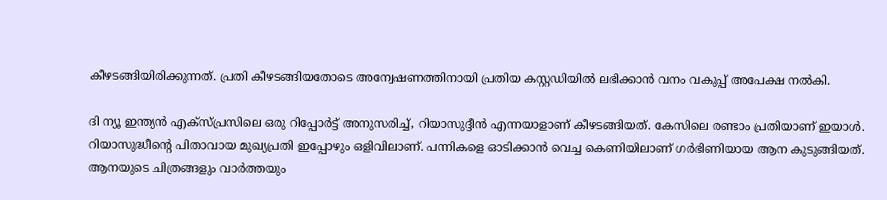കീഴടങ്ങിയിരിക്കുന്നത്. പ്രതി കീഴടങ്ങിയതോടെ അന്വേഷണത്തിനായി പ്രതിയ കസ്റ്റഡിയില്‍ ലഭിക്കാന്‍ വനം വകുപ്പ് അപേക്ഷ നല്‍കി.

ദി ന്യൂ ഇന്ത്യന്‍ എക്‌സ്പ്രസിലെ ഒരു റിപ്പോര്‍ട്ട് അനുസരിച്ച്, റിയാസുദ്ദീന്‍ എന്നയാളാണ് കീഴടങ്ങിയത്. കേസിലെ രണ്ടാം പ്രതിയാണ് ഇയാള്‍. റിയാസുദ്ധീന്റെ പിതാവായ മുഖ്യപ്രതി ഇപ്പോഴും ഒളിവിലാണ്. പന്നികളെ ഓടിക്കാന്‍ വെച്ച കെണിയിലാണ് ഗര്‍ഭിണിയായ ആന കുടുങ്ങിയത്. ആനയുടെ ചിത്രങ്ങളും വാര്‍ത്തയും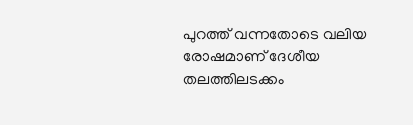പുറത്ത് വന്നതോടെ വലിയ രോഷമാണ് ദേശീയ തലത്തിലടക്കം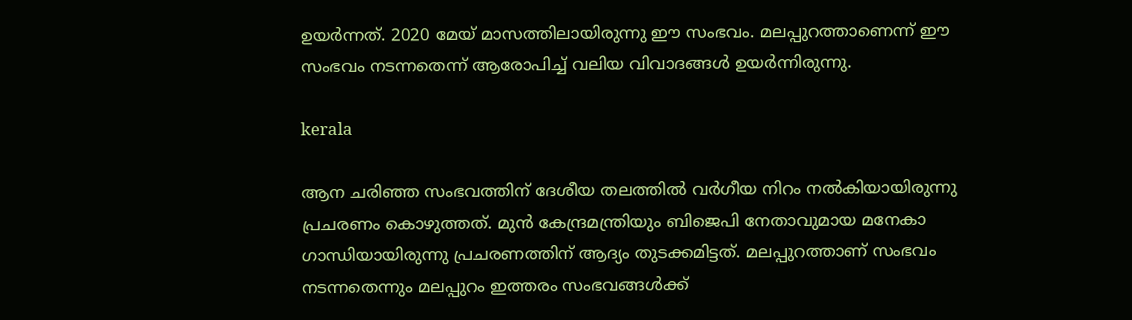ഉയര്‍ന്നത്. 2020 മേയ് മാസത്തിലായിരുന്നു ഈ സംഭവം. മലപ്പുറത്താണെന്ന് ഈ സംഭവം നടന്നതെന്ന് ആരോപിച്ച് വലിയ വിവാദങ്ങള്‍ ഉയര്‍ന്നിരുന്നു.

kerala

ആന ചരിഞ്ഞ സംഭവത്തിന് ദേശീയ തലത്തില്‍ വര്‍ഗീയ നിറം നല്‍കിയായിരുന്നു പ്രചരണം കൊഴുത്തത്. മുന്‍ കേന്ദ്രമന്ത്രിയും ബിജെപി നേതാവുമായ മനേകാ ഗാന്ധിയായിരുന്നു പ്രചരണത്തിന് ആദ്യം തുടക്കമിട്ടത്. മലപ്പുറത്താണ് സംഭവം നടന്നതെന്നും മലപ്പുറം ഇത്തരം സംഭവങ്ങള്‍ക്ക്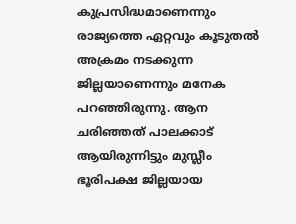കുപ്രസിദ്ധമാണെന്നും രാജ്യത്തെ ഏറ്റവും കൂടുതല്‍ അക്രമം നടക്കുന്ന ജില്ലയാണെന്നും മനേക പറഞ്ഞിരുന്നു. ആന ചരിഞ്ഞത് പാലക്കാട് ആയിരുന്നിട്ടും മുസ്ലീം ഭൂരിപക്ഷ ജില്ലയായ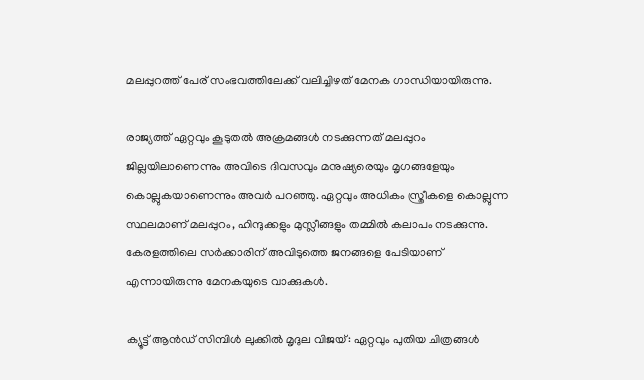മലപ്പുറത്ത് പേര് സംഭവത്തിലേക്ക് വലിച്ചിഴത് മേനക ഗാന്ധിയായിരുന്നു.

രാജ്യത്ത് ഏറ്റവും കൂടുതല്‍ അക്രമങ്ങള്‍ നടക്കുന്നത് മലപ്പുറം ജില്ലയിലാണെന്നും അവിടെ ദിവസവും മനുഷ്യരെയും മൃഗങ്ങളേയും കൊല്ലുകയാണെന്നും അവര്‍ പറഞ്ഞു. ഏറ്റവും അധികം സ്ത്രീകളെ കൊല്ലുന്ന സ്ഥലമാണ് മലപ്പുറം, ഹിന്ദുക്കളും മുസ്ലീങ്ങളും തമ്മില്‍ കലാപം നടക്കുന്നു. കേരളത്തിലെ സര്‍ക്കാരിന് അവിടുത്തെ ജനങ്ങളെ പേടിയാണ് എന്നായിരുന്നു മേനകയുടെ വാക്കുകള്‍.

ക്യൂട്ട് ആന്‍ഡ് സിമ്പിള്‍ ലുക്കില്‍ മൃദുല വിജയ്: ഏറ്റവും പുതിയ ചിത്രങ്ങള്‍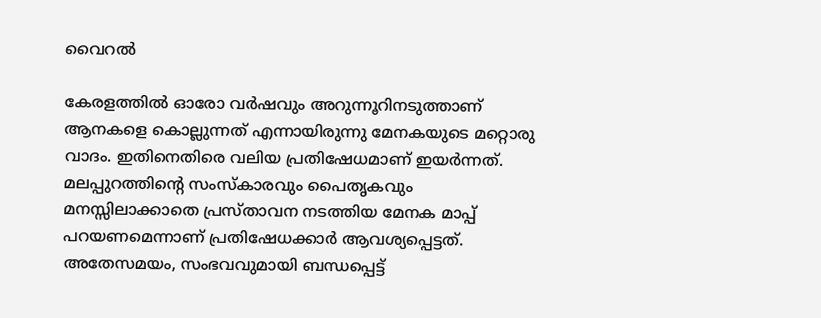വൈറല്‍

കേരളത്തില്‍ ഓരോ വര്‍ഷവും അറുന്നൂറിനടുത്താണ് ആനകളെ കൊല്ലുന്നത് എന്നായിരുന്നു മേനകയുടെ മറ്റൊരു വാദം. ഇതിനെതിരെ വലിയ പ്രതിഷേധമാണ് ഇയര്‍ന്നത്. മലപ്പുറത്തിന്റെ സംസ്‌കാരവും പൈതൃകവും മനസ്സിലാക്കാതെ പ്രസ്താവന നടത്തിയ മേനക മാപ്പ് പറയണമെന്നാണ് പ്രതിഷേധക്കാര്‍ ആവശ്യപ്പെട്ടത്. അതേസമയം, സംഭവവുമായി ബന്ധപ്പെട്ട്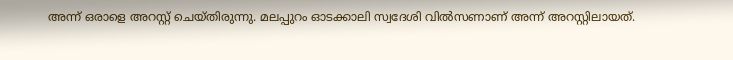അന്ന് ഒരാളെ അറസ്റ്റ് ചെയ്തിരുന്നു. മലപ്പുറം ഓടക്കാലി സ്വദേശി വില്‍സണാണ് അന്ന് അറസ്റ്റിലായത്.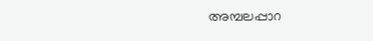അമ്പലപ്പാറ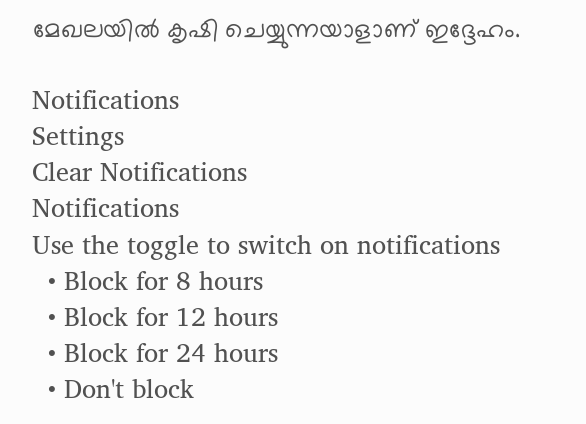മേഖലയില്‍ കൃഷി ചെയ്യുന്നയാളാണ് ഇദ്ദേഹം.

Notifications
Settings
Clear Notifications
Notifications
Use the toggle to switch on notifications
  • Block for 8 hours
  • Block for 12 hours
  • Block for 24 hours
  • Don't block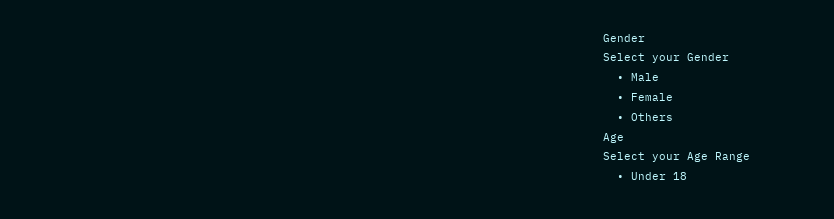Gender
Select your Gender
  • Male
  • Female
  • Others
Age
Select your Age Range
  • Under 18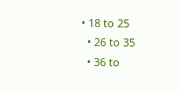• 18 to 25
  • 26 to 35
  • 36 to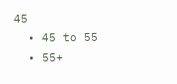45
  • 45 to 55
  • 55+